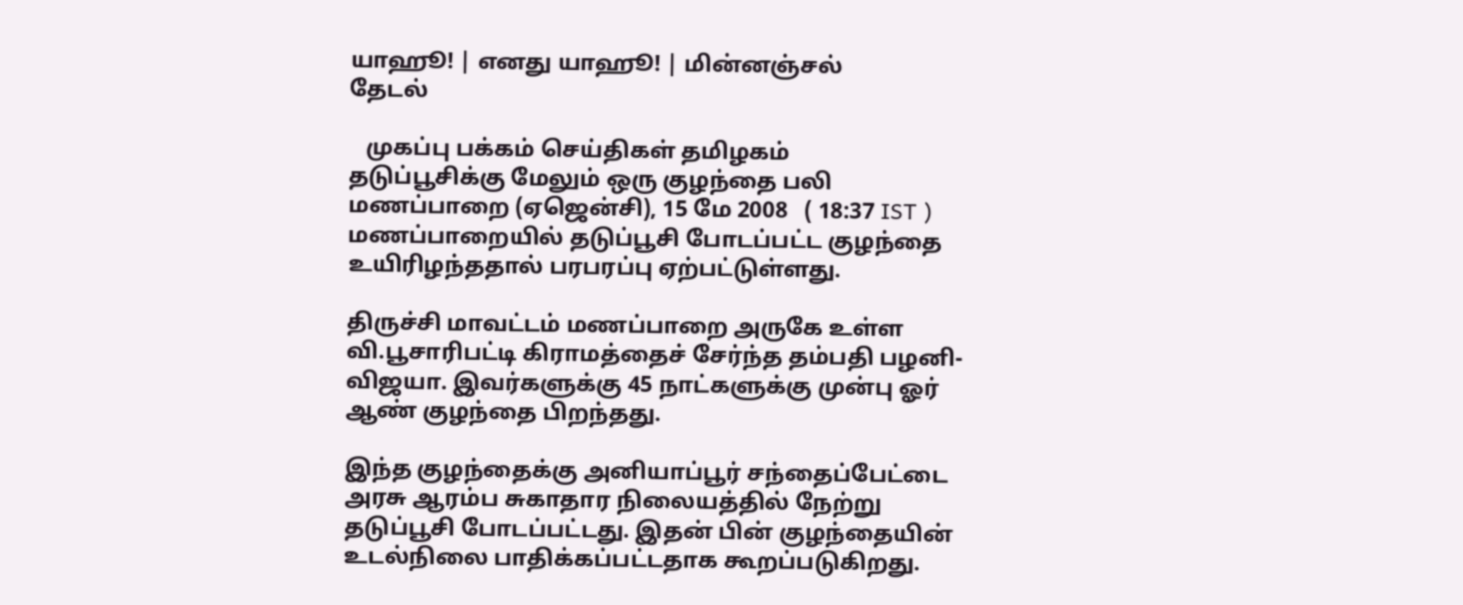யாஹூ! | எனது யாஹூ! | மின்னஞ்சல்
தேடல்

   முகப்பு பக்கம் செய்திகள் தமிழகம்
தடுப்பூசிக்கு மேலும் ஒரு குழந்தை பலி
மணப்பாறை (ஏஜென்சி), 15 மே 2008   ( 18:37 IST )
மணப்பாறையில் தடுப்பூசி போடப்பட்ட குழந்தை உயிரிழந்ததால் பரபரப்பு ஏற்பட்டுள்ளது.

திருச்சி மாவட்டம் மணப்பாறை அருகே உள்ள வி.பூசாரிபட்டி கிராமத்தைச் சேர்ந்த தம்பதி பழனி-விஜயா. இவர்களுக்கு 45 நாட்களுக்கு முன்பு ஓர் ஆண் குழந்தை பிறந்தது.

இந்த குழந்தைக்கு அனியாப்பூர் சந்தைப்பேட்டை அரசு ஆரம்ப சுகாதார நிலையத்தில் நேற்று தடுப்பூசி போடப்பட்டது. இதன் பின் குழந்தையின் உடல்நிலை பாதிக்கப்பட்டதாக கூறப்படுகிறது.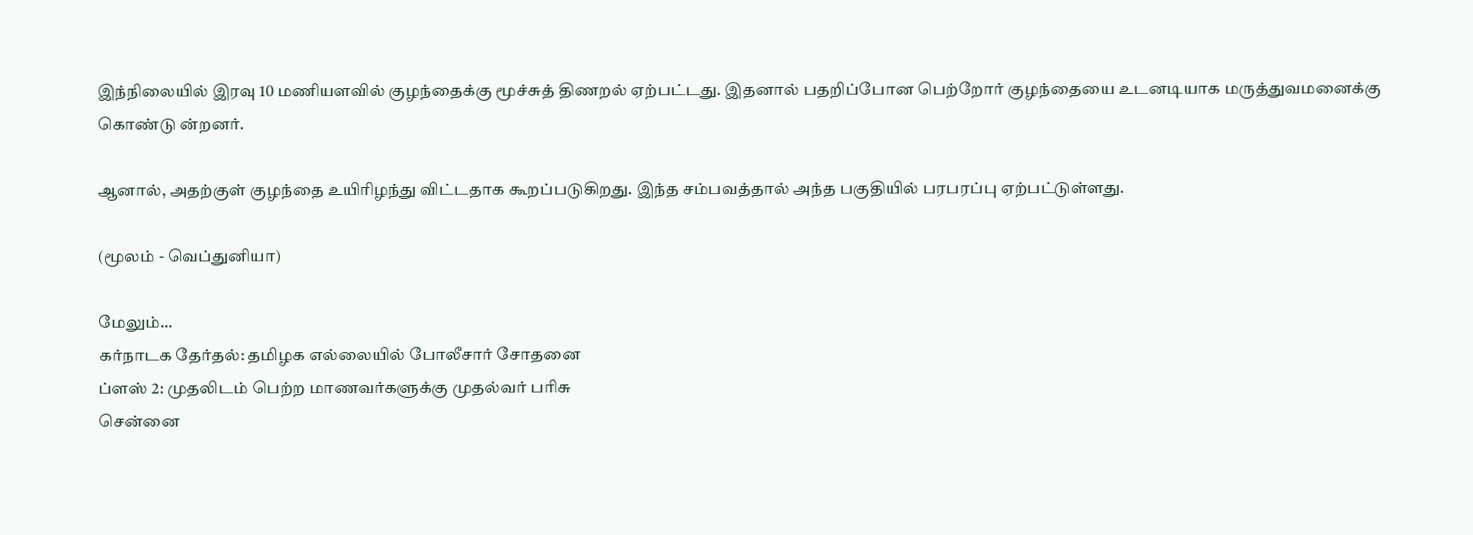இந்நிலையில் இரவு 10 மணியளவில் குழந்தைக்கு மூச்சுத் திணறல் ஏற்பட்டது. இதனால் பதறிப்போன பெற்றோர் குழந்தையை உடனடியாக மருத்துவமனைக்கு கொண்டு ன்றனர்.

ஆனால், அதற்குள் குழந்தை உயிரிழந்து விட்டதாக கூறப்படுகிறது. இந்த சம்பவத்தால் அந்த பகுதியில் பரபரப்பு ஏற்பட்டுள்ளது.

(மூலம் - வெப்துனியா)

மேலும்...
கர்நாடக தேர்தல்: தமிழக எல்லையில் போலீசார் சோதனை
ப்ள‌ஸ் 2: முத‌‌லிட‌ம் பெற்ற மாணவ‌ர்களு‌க்கு முத‌ல்வ‌ர் ப‌ரிசு
சென்னை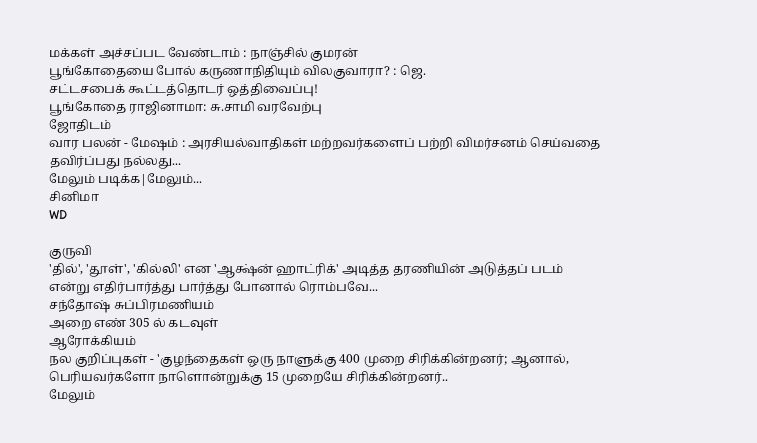ம‌க்க‌ள் அ‌ச்ச‌ப்பட வே‌ண்டாம் : நா‌‌ஞ்‌சி‌ல் குமர‌ன்
பூ‌ங்கோதையை போல் கருணா‌நி‌தியும் விலகுவாரா? : ஜெ.
சட்டசபைக் கூட்டத்தொடர் ஒத்திவைப்பு!
பூங்கோதை ராஜினாமா: சு.சாமி வரவேற்பு
ஜோதிடம்
வார பலன் - மேஷம் : அரசியல்வாதிகள் மற்றவர்களைப் பற்றி விமர்சனம் செய்வதை தவிர்ப்பது நல்லது...
மேலும் படிக்க|மேலும்...
சினிமா
WD

குருவி
'தில்', 'தூள்', 'கில்லி' என 'ஆக்ஷ்ன் ஹாட்ரிக்' அடித்த தரணியின் அடுத்தப் படம் என்று எதிர்பார்த்து பார்த்து போனால் ரொம்பவே...
சந்தோஷ் சுப்பிரமணியம்
அறை எண் 305 ல் கடவுள்
ஆரோக்கியம்
நல குறிப்புகள் - 'குழந்தைகள் ஒரு நாளுக்கு 400 முறை சிரிக்கின்றனர்; ஆனால், பெரியவர்களோ நாளொன்றுக்கு 15 முறையே சிரிக்கின்றனர்..
மேலும்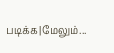படிக்க|மேலும்...